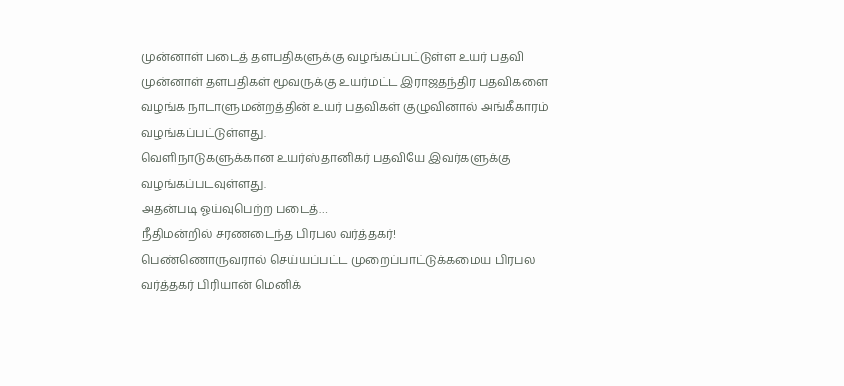முன்னாள் படைத் தளபதிகளுக்கு வழங்கப்பட்டுள்ள உயர் பதவி
முன்னாள் தளபதிகள் மூவருக்கு உயர்மட்ட இராஜதந்திர பதவிகளை வழங்க நாடாளுமன்றத்தின் உயர் பதவிகள் குழுவினால் அங்கீகாரம் வழங்கப்பட்டுள்ளது.
வெளிநாடுகளுக்கான உயர்ஸ்தானிகர் பதவியே இவர்களுக்கு வழங்கப்படவுள்ளது.
அதன்படி ஓய்வுபெற்ற படைத்…
நீதிமன்றில் சரணடைந்த பிரபல வர்த்தகர்!
பெண்ணொருவரால் செய்யப்பட்ட முறைப்பாட்டுக்கமைய பிரபல வர்த்தகர் பிரியான் மெனிக்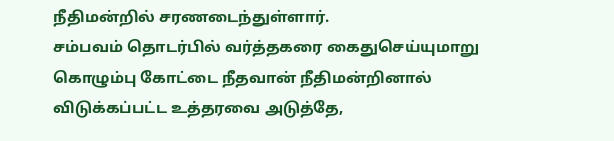நீதிமன்றில் சரணடைந்துள்ளார்.
சம்பவம் தொடர்பில் வர்த்தகரை கைதுசெய்யுமாறு கொழும்பு கோட்டை நீதவான் நீதிமன்றினால் விடுக்கப்பட்ட உத்தரவை அடுத்தே,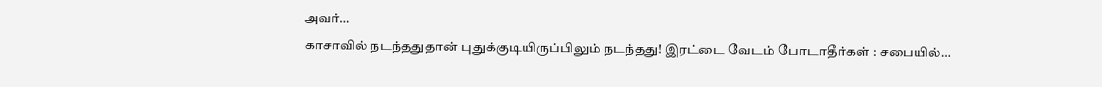அவர்…
காசாவில் நடந்ததுதான் புதுக்குடியிருப்பிலும் நடந்தது! இரட்டை வேடம் போடாதீர்கள் : சபையில்…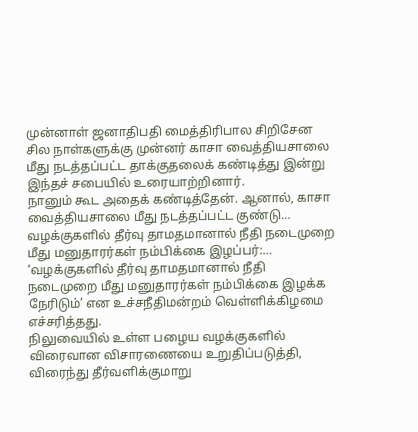முன்னாள் ஜனாதிபதி மைத்திரிபால சிறிசேன சில நாள்களுக்கு முன்னர் காசா வைத்தியசாலை மீது நடத்தப்பட்ட தாக்குதலைக் கண்டித்து இன்று இந்தச் சபையில் உரையாற்றினார்.
நானும் கூட அதைக் கண்டித்தேன். ஆனால், காசா வைத்தியசாலை மீது நடத்தப்பட்ட குண்டு…
வழக்குகளில் தீர்வு தாமதமானால் நீதி நடைமுறை மீது மனுதாரர்கள் நம்பிக்கை இழப்பர்:…
‘வழக்குகளில் தீர்வு தாமதமானால் நீதி நடைமுறை மீது மனுதாரர்கள் நம்பிக்கை இழக்க நேரிடும்’ என உச்சநீதிமன்றம் வெள்ளிக்கிழமை எச்சரித்தது.
நிலுவையில் உள்ள பழைய வழக்குகளில் விரைவான விசாரணையை உறுதிப்படுத்தி, விரைந்து தீர்வளிக்குமாறு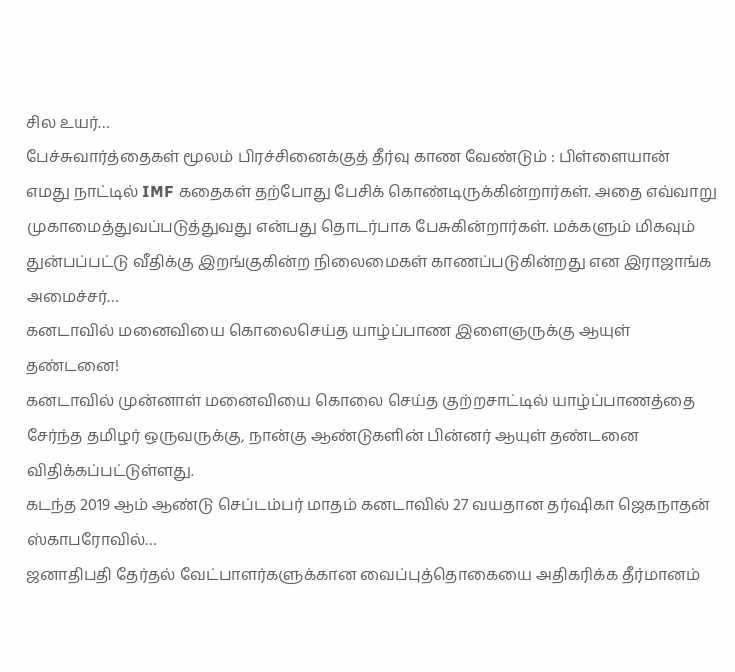சில உயர்…
பேச்சுவார்த்தைகள் மூலம் பிரச்சினைக்குத் தீர்வு காண வேண்டும் : பிள்ளையான்
எமது நாட்டில் IMF கதைகள் தற்போது பேசிக் கொண்டிருக்கின்றார்கள். அதை எவ்வாறு முகாமைத்துவப்படுத்துவது என்பது தொடர்பாக பேசுகின்றார்கள். மக்களும் மிகவும் துன்பப்பட்டு வீதிக்கு இறங்குகின்ற நிலைமைகள் காணப்படுகின்றது என இராஜாங்க அமைச்சர்…
கனடாவில் மனைவியை கொலைசெய்த யாழ்ப்பாண இளைஞருக்கு ஆயுள் தண்டனை!
கனடாவில் முன்னாள் மனைவியை கொலை செய்த குற்றசாட்டில் யாழ்ப்பாணத்தை சேர்ந்த தமிழர் ஒருவருக்கு, நான்கு ஆண்டுகளின் பின்னர் ஆயுள் தண்டனை விதிக்கப்பட்டுள்ளது.
கடந்த 2019 ஆம் ஆண்டு செப்டம்பர் மாதம் கனடாவில் 27 வயதான தர்ஷிகா ஜெகநாதன் ஸ்காபரோவில்…
ஜனாதிபதி தேர்தல் வேட்பாளர்களுக்கான வைப்புத்தொகையை அதிகரிக்க தீர்மானம்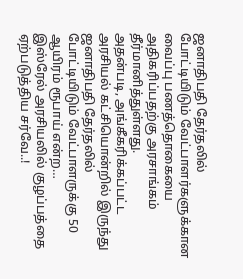ஜனாதிபதி தேர்தலில் போட்டியிடும் வேட்பாளர்களுக்கான வைப்பு பணத்தொகையை அதிகரிப்பதற்கு அரசாங்கம் தீர்மானித்துள்ளது.
அதன்படி, அங்கீகரிக்கப்பட்ட அரசியல் கட்சியொன்றில் இருந்து ஜனாதிபதி தேர்தலில் போட்டியிடும் வேட்பாளருக்கு 50 ஆயிரம் ரூபாய் என்ற…
இஸ்ரேல் அரசியலில் குழப்பத்தை ஏற்படுத்திய சர்வே..!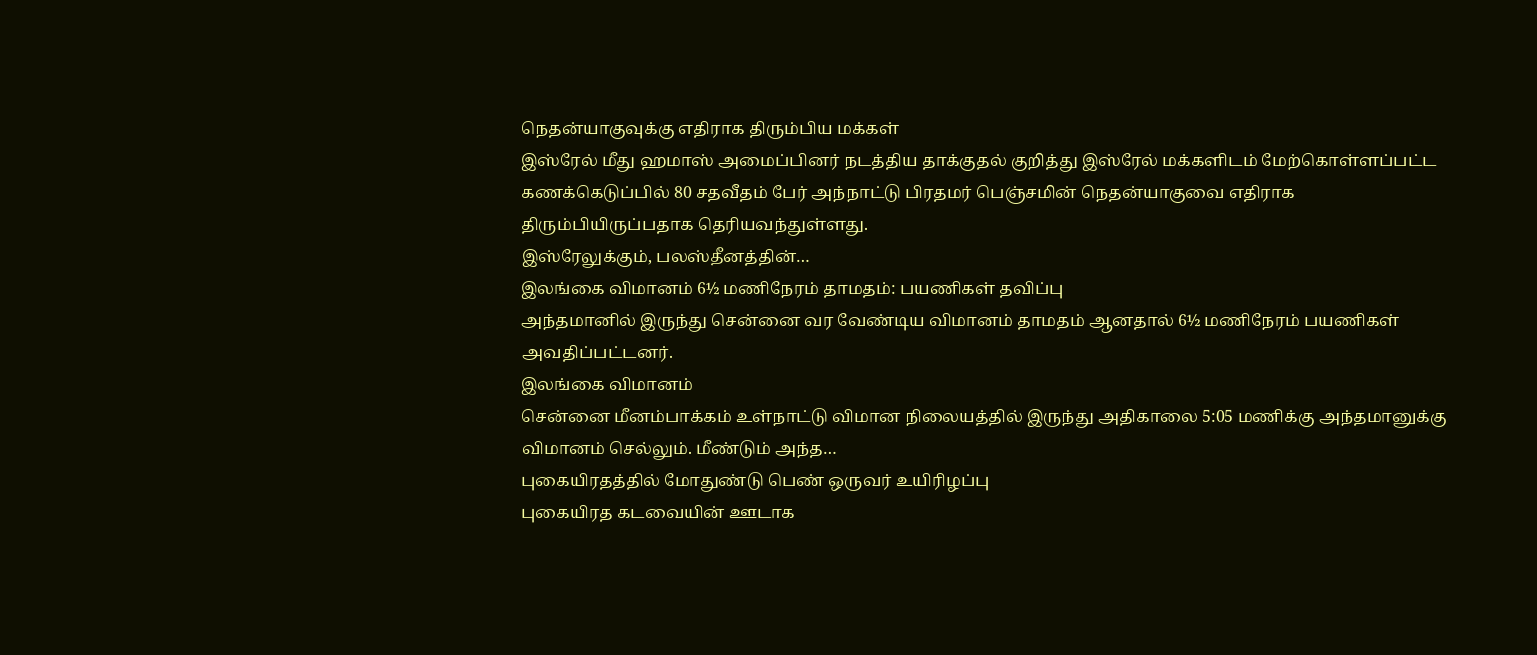நெதன்யாகுவுக்கு எதிராக திரும்பிய மக்கள்
இஸ்ரேல் மீது ஹமாஸ் அமைப்பினர் நடத்திய தாக்குதல் குறித்து இஸ்ரேல் மக்களிடம் மேற்கொள்ளப்பட்ட கணக்கெடுப்பில் 80 சதவீதம் பேர் அந்நாட்டு பிரதமர் பெஞ்சமின் நெதன்யாகுவை எதிராக திரும்பியிருப்பதாக தெரியவந்துள்ளது.
இஸ்ரேலுக்கும், பலஸ்தீனத்தின்…
இலங்கை விமானம் 6½ மணிநேரம் தாமதம்: பயணிகள் தவிப்பு
அந்தமானில் இருந்து சென்னை வர வேண்டிய விமானம் தாமதம் ஆனதால் 6½ மணிநேரம் பயணிகள் அவதிப்பட்டனர்.
இலங்கை விமானம்
சென்னை மீனம்பாக்கம் உள்நாட்டு விமான நிலையத்தில் இருந்து அதிகாலை 5:05 மணிக்கு அந்தமானுக்கு விமானம் செல்லும். மீண்டும் அந்த…
புகையிரதத்தில் மோதுண்டு பெண் ஒருவர் உயிரிழப்பு
புகையிரத கடவையின் ஊடாக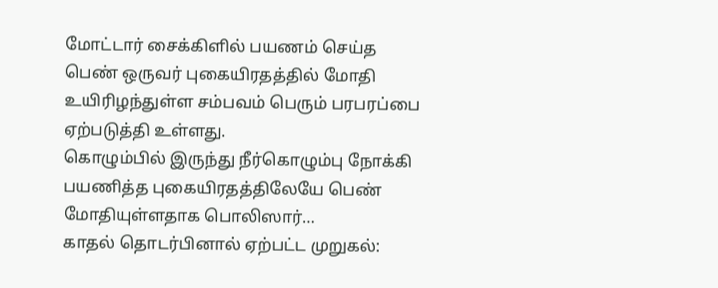மோட்டார் சைக்கிளில் பயணம் செய்த பெண் ஒருவர் புகையிரதத்தில் மோதி உயிரிழந்துள்ள சம்பவம் பெரும் பரபரப்பை ஏற்படுத்தி உள்ளது.
கொழும்பில் இருந்து நீர்கொழும்பு நோக்கி பயணித்த புகையிரதத்திலேயே பெண் மோதியுள்ளதாக பொலிஸார்…
காதல் தொடர்பினால் ஏற்பட்ட முறுகல்: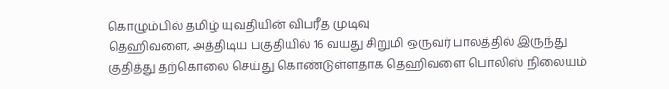கொழும்பில் தமிழ் யுவதியின் விபரீத முடிவு
தெஹிவளை, அத்திடிய பகுதியில் 16 வயது சிறுமி ஒருவர் பாலத்தில் இருந்து குதித்து தற்கொலை செய்து கொண்டுள்ளதாக தெஹிவளை பொலிஸ் நிலையம்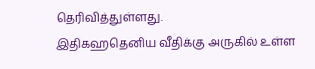தெரிவித்துள்ளது.
இதிகஹதெனிய வீதிக்கு அருகில் உள்ள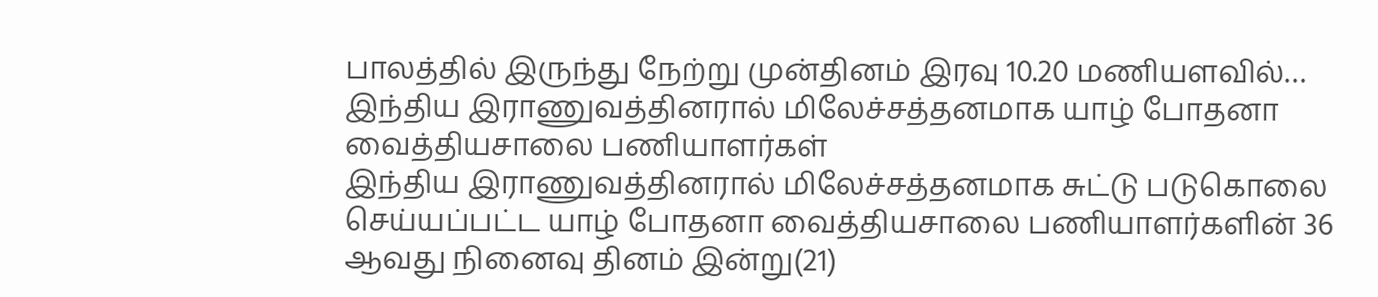பாலத்தில் இருந்து நேற்று முன்தினம் இரவு 10.20 மணியளவில்…
இந்திய இராணுவத்தினரால் மிலேச்சத்தனமாக யாழ் போதனா வைத்தியசாலை பணியாளர்கள்
இந்திய இராணுவத்தினரால் மிலேச்சத்தனமாக சுட்டு படுகொலை செய்யப்பட்ட யாழ் போதனா வைத்தியசாலை பணியாளர்களின் 36 ஆவது நினைவு தினம் இன்று(21)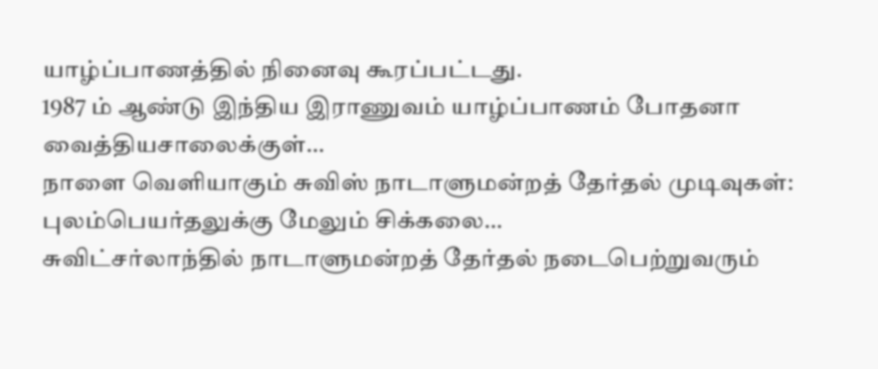யாழ்ப்பாணத்தில் நினைவு கூரப்பட்டது.
1987 ம் ஆண்டு இந்திய இராணுவம் யாழ்ப்பாணம் போதனா வைத்தியசாலைக்குள்…
நாளை வெளியாகும் சுவிஸ் நாடாளுமன்றத் தேர்தல் முடிவுகள்: புலம்பெயர்தலுக்கு மேலும் சிக்கலை…
சுவிட்சர்லாந்தில் நாடாளுமன்றத் தேர்தல் நடைபெற்றுவரும்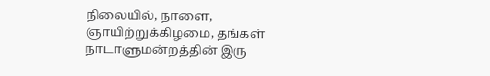நிலையில், நாளை, ஞாயிற்றுக்கிழமை, தங்கள் நாடாளுமன்றத்தின் இரு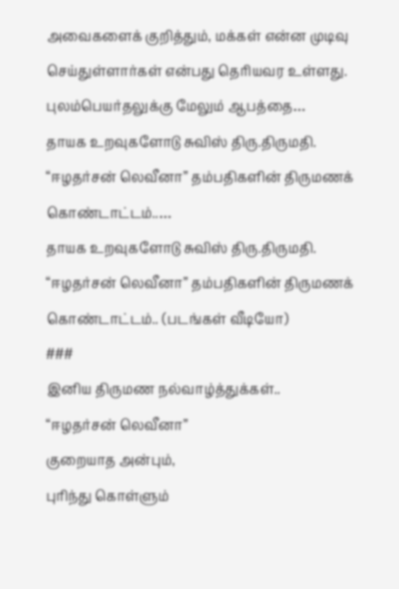அவைகளைக் குறித்தும், மக்கள் என்ன முடிவு செய்துள்ளார்கள் என்பது தெரியவர உள்ளது.
புலம்பெயர்தலுக்கு மேலும் ஆபத்தை…
தாயக உறவுகளோடு சுவிஸ் திரு.திருமதி. “ஈழதர்சன் லெவீனா” தம்பதிகளின் திருமணக் கொண்டாட்டம்..…
தாயக உறவுகளோடு சுவிஸ் திரு.திருமதி. “ஈழதர்சன் லெவீனா” தம்பதிகளின் திருமணக் கொண்டாட்டம்.. (படங்கள் வீடியோ)
###
இனிய திருமண நல்வாழ்த்துக்கள்..
“ஈழதர்சன் லெவீனா”
குறையாத அன்பும்,
புரிந்து கொள்ளும்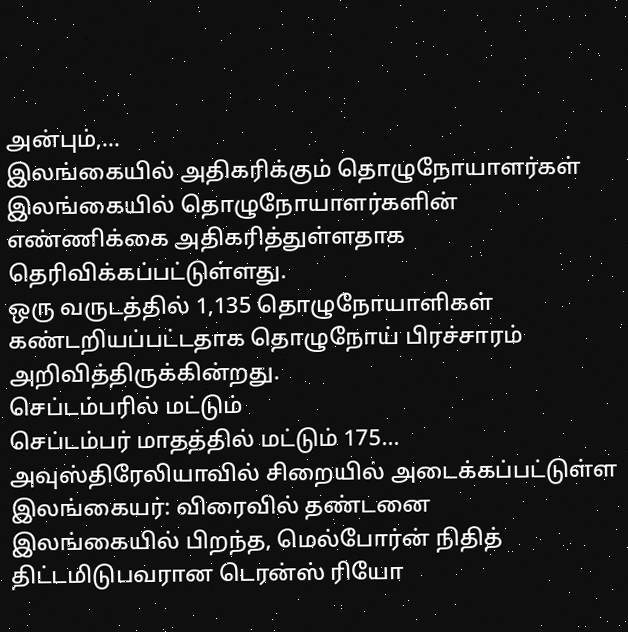அன்பும்,…
இலங்கையில் அதிகரிக்கும் தொழுநோயாளர்கள்
இலங்கையில் தொழுநோயாளர்களின் எண்ணிக்கை அதிகரித்துள்ளதாக தெரிவிக்கப்பட்டுள்ளது.
ஒரு வருடத்தில் 1,135 தொழுநோயாளிகள் கண்டறியப்பட்டதாக தொழுநோய் பிரச்சாரம் அறிவித்திருக்கின்றது.
செப்டம்பரில் மட்டும்
செப்டம்பர் மாதத்தில் மட்டும் 175…
அவுஸ்திரேலியாவில் சிறையில் அடைக்கப்பட்டுள்ள இலங்கையர்: விரைவில் தண்டனை
இலங்கையில் பிறந்த, மெல்போர்ன் நிதித் திட்டமிடுபவரான டெரன்ஸ் ரியோ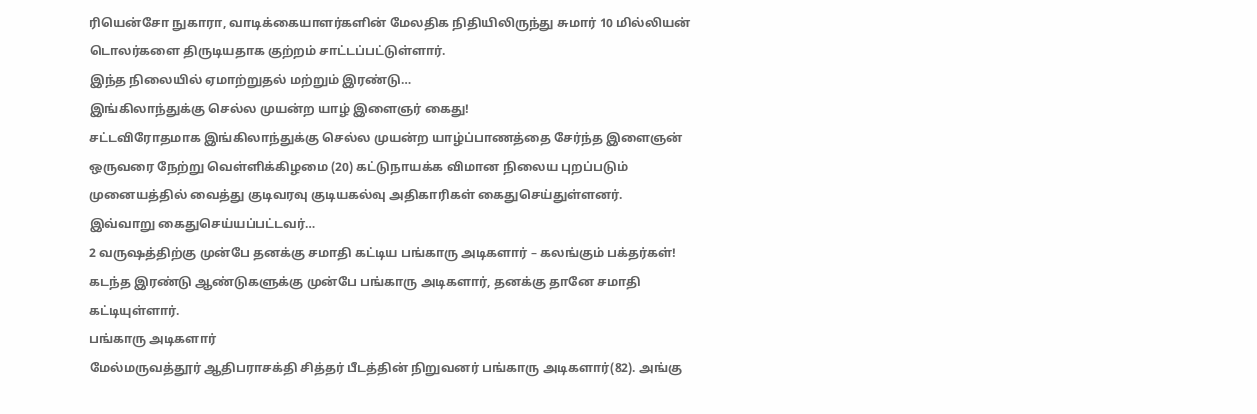ரியென்சோ நுகாரா, வாடிக்கையாளர்களின் மேலதிக நிதியிலிருந்து சுமார் 10 மில்லியன் டொலர்களை திருடியதாக குற்றம் சாட்டப்பட்டுள்ளார்.
இந்த நிலையில் ஏமாற்றுதல் மற்றும் இரண்டு…
இங்கிலாந்துக்கு செல்ல முயன்ற யாழ் இளைஞர் கைது!
சட்டவிரோதமாக இங்கிலாந்துக்கு செல்ல முயன்ற யாழ்ப்பாணத்தை சேர்ந்த இளைஞன் ஒருவரை நேற்று வெள்ளிக்கிழமை (20) கட்டுநாயக்க விமான நிலைய புறப்படும் முனையத்தில் வைத்து குடிவரவு குடியகல்வு அதிகாரிகள் கைதுசெய்துள்ளனர்.
இவ்வாறு கைதுசெய்யப்பட்டவர்…
2 வருஷத்திற்கு முன்பே தனக்கு சமாதி கட்டிய பங்காரு அடிகளார் – கலங்கும் பக்தர்கள்!
கடந்த இரண்டு ஆண்டுகளுக்கு முன்பே பங்காரு அடிகளார், தனக்கு தானே சமாதி கட்டியுள்ளார்.
பங்காரு அடிகளார்
மேல்மருவத்தூர் ஆதிபராசக்தி சித்தர் பீடத்தின் நிறுவனர் பங்காரு அடிகளார்(82). அங்கு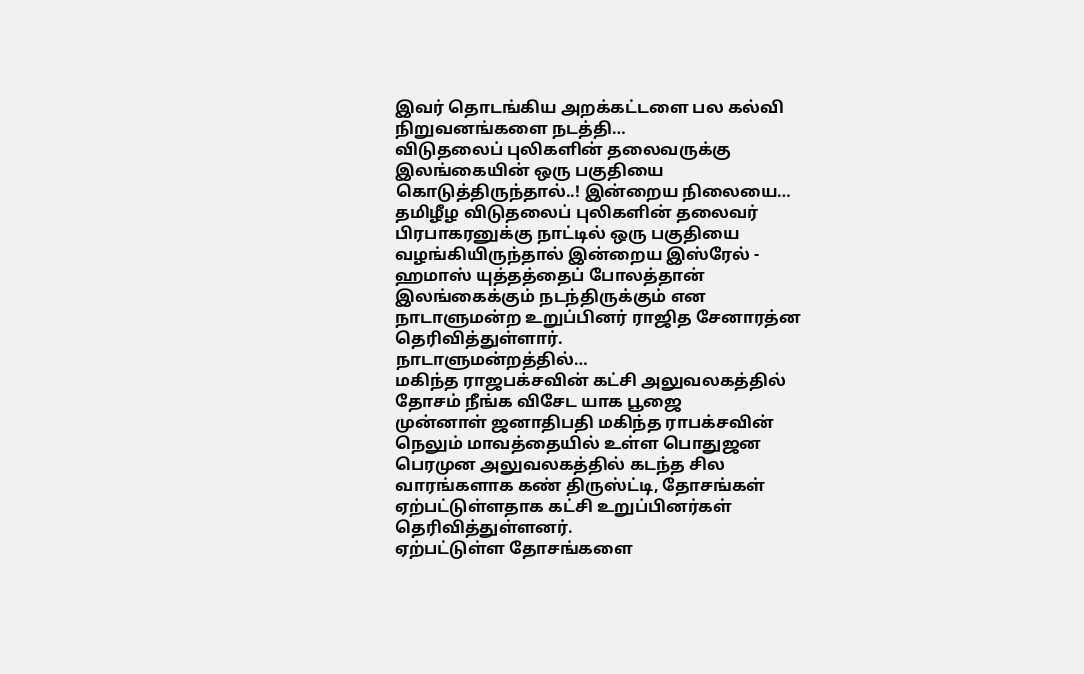இவர் தொடங்கிய அறக்கட்டளை பல கல்வி நிறுவனங்களை நடத்தி…
விடுதலைப் புலிகளின் தலைவருக்கு இலங்கையின் ஒரு பகுதியை கொடுத்திருந்தால்..! இன்றைய நிலையை…
தமிழீழ விடுதலைப் புலிகளின் தலைவர் பிரபாகரனுக்கு நாட்டில் ஒரு பகுதியை வழங்கியிருந்தால் இன்றைய இஸ்ரேல் - ஹமாஸ் யுத்தத்தைப் போலத்தான் இலங்கைக்கும் நடந்திருக்கும் என நாடாளுமன்ற உறுப்பினர் ராஜித சேனாரத்ன தெரிவித்துள்ளார்.
நாடாளுமன்றத்தில்…
மகிந்த ராஜபக்சவின் கட்சி அலுவலகத்தில் தோசம் நீங்க விசேட யாக பூஜை
முன்னாள் ஜனாதிபதி மகிந்த ராபக்சவின் நெலும் மாவத்தையில் உள்ள பொதுஜன பெரமுன அலுவலகத்தில் கடந்த சில வாரங்களாக கண் திருஸ்ட்டி, தோசங்கள் ஏற்பட்டுள்ளதாக கட்சி உறுப்பினர்கள் தெரிவித்துள்ளனர்.
ஏற்பட்டுள்ள தோசங்களை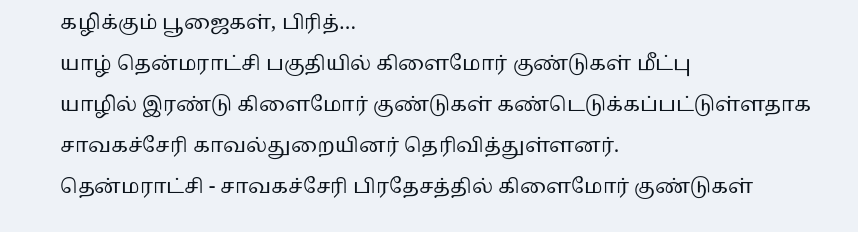கழிக்கும் பூஜைகள், பிரித்…
யாழ் தென்மராட்சி பகுதியில் கிளைமோர் குண்டுகள் மீட்பு
யாழில் இரண்டு கிளைமோர் குண்டுகள் கண்டெடுக்கப்பட்டுள்ளதாக சாவகச்சேரி காவல்துறையினர் தெரிவித்துள்ளனர்.
தென்மராட்சி - சாவகச்சேரி பிரதேசத்தில் கிளைமோர் குண்டுகள்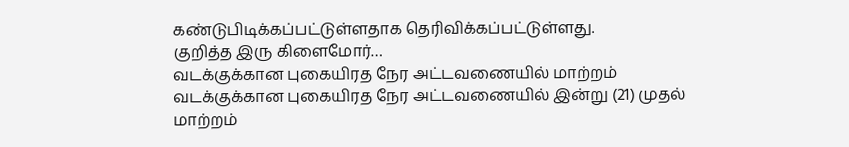கண்டுபிடிக்கப்பட்டுள்ளதாக தெரிவிக்கப்பட்டுள்ளது.
குறித்த இரு கிளைமோர்…
வடக்குக்கான புகையிரத நேர அட்டவணையில் மாற்றம்
வடக்குக்கான புகையிரத நேர அட்டவணையில் இன்று (21) முதல் மாற்றம்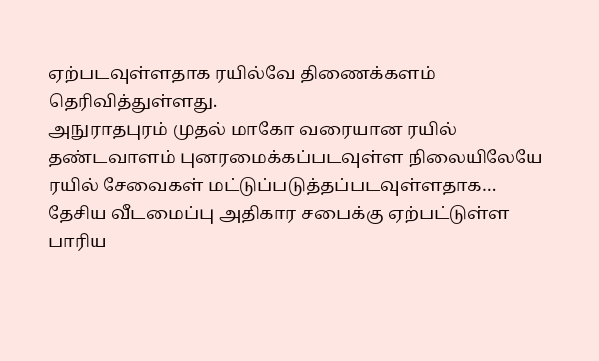ஏற்படவுள்ளதாக ரயில்வே திணைக்களம் தெரிவித்துள்ளது.
அநுராதபுரம் முதல் மாகோ வரையான ரயில் தண்டவாளம் புனரமைக்கப்படவுள்ள நிலையிலேயே ரயில் சேவைகள் மட்டுப்படுத்தப்படவுள்ளதாக…
தேசிய வீடமைப்பு அதிகார சபைக்கு ஏற்பட்டுள்ள பாரிய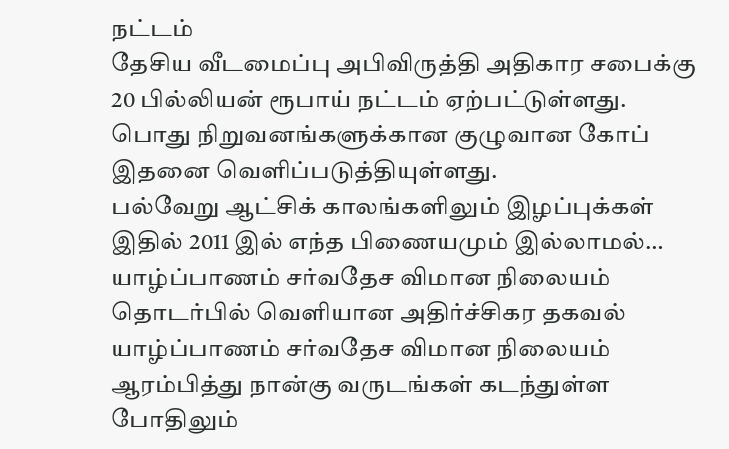நட்டம்
தேசிய வீடமைப்பு அபிவிருத்தி அதிகார சபைக்கு 20 பில்லியன் ரூபாய் நட்டம் ஏற்பட்டுள்ளது.
பொது நிறுவனங்களுக்கான குழுவான கோப் இதனை வெளிப்படுத்தியுள்ளது.
பல்வேறு ஆட்சிக் காலங்களிலும் இழப்புக்கள்
இதில் 2011 இல் எந்த பிணையமும் இல்லாமல்…
யாழ்ப்பாணம் சர்வதேச விமான நிலையம் தொடர்பில் வெளியான அதிர்ச்சிகர தகவல்
யாழ்ப்பாணம் சர்வதேச விமான நிலையம் ஆரம்பித்து நான்கு வருடங்கள் கடந்துள்ள போதிலும்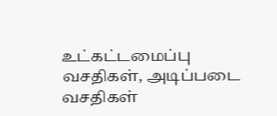உட்கட்டமைப்பு வசதிகள், அடிப்படை வசதிகள்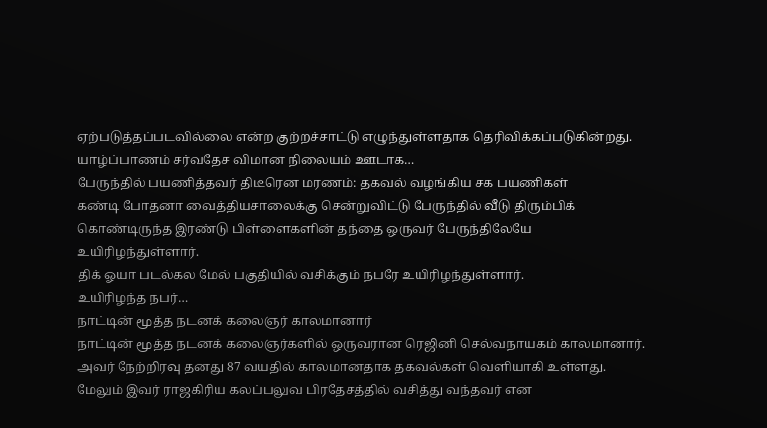ஏற்படுத்தப்படவில்லை என்ற குற்றச்சாட்டு எழுந்துள்ளதாக தெரிவிக்கப்படுகின்றது.
யாழ்ப்பாணம் சர்வதேச விமான நிலையம் ஊடாக…
பேருந்தில் பயணித்தவர் திடீரென மரணம்: தகவல் வழங்கிய சக பயணிகள்
கண்டி போதனா வைத்தியசாலைக்கு சென்றுவிட்டு பேருந்தில் வீடு திரும்பிக் கொண்டிருந்த இரண்டு பிள்ளைகளின் தந்தை ஒருவர் பேருந்திலேயே உயிரிழந்துள்ளார்.
திக் ஓயா படல்கல மேல் பகுதியில் வசிக்கும் நபரே உயிரிழந்துள்ளார்.
உயிரிழந்த நபர்…
நாட்டின் மூத்த நடனக் கலைஞர் காலமானார்
நாட்டின் மூத்த நடனக் கலைஞர்களில் ஒருவரான ரெஜினி செல்வநாயகம் காலமானார்.
அவர் நேற்றிரவு தனது 87 வயதில் காலமானதாக தகவல்கள் வெளியாகி உள்ளது.
மேலும் இவர் ராஜகிரிய கலப்பலுவ பிரதேசத்தில் வசித்து வந்தவர் என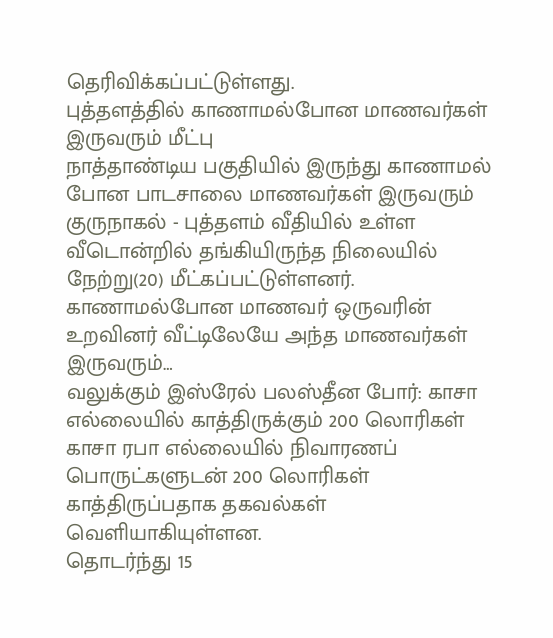தெரிவிக்கப்பட்டுள்ளது.
புத்தளத்தில் காணாமல்போன மாணவர்கள் இருவரும் மீட்பு
நாத்தாண்டிய பகுதியில் இருந்து காணாமல் போன பாடசாலை மாணவர்கள் இருவரும் குருநாகல் - புத்தளம் வீதியில் உள்ள வீடொன்றில் தங்கியிருந்த நிலையில் நேற்று(20) மீட்கப்பட்டுள்ளனர்.
காணாமல்போன மாணவர் ஒருவரின் உறவினர் வீட்டிலேயே அந்த மாணவர்கள் இருவரும்…
வலுக்கும் இஸ்ரேல் பலஸ்தீன போர்: காசா எல்லையில் காத்திருக்கும் 200 லொரிகள்
காசா ரபா எல்லையில் நிவாரணப் பொருட்களுடன் 200 லொரிகள் காத்திருப்பதாக தகவல்கள் வெளியாகியுள்ளன.
தொடர்ந்து 15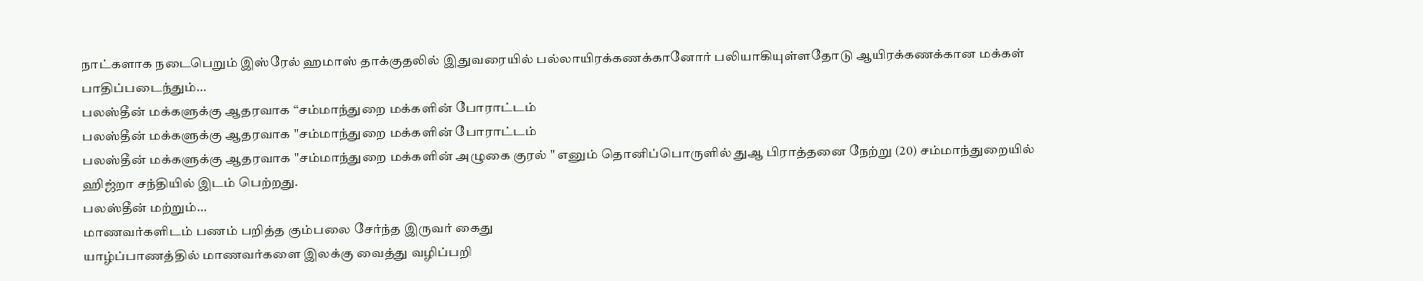நாட்களாக நடைபெறும் இஸ்ரேல் ஹமாஸ் தாக்குதலில் இதுவரையில் பல்லாயிரக்கணக்கானோர் பலியாகியுள்ளதோடு ஆயிரக்கணக்கான மக்கள் பாதிப்படைந்தும்…
பலஸ்தீன் மக்களுக்கு ஆதரவாக “சம்மாந்துறை மக்களின் போராட்டம்
பலஸ்தீன் மக்களுக்கு ஆதரவாக "சம்மாந்துறை மக்களின் போராட்டம்
பலஸ்தீன் மக்களுக்கு ஆதரவாக "சம்மாந்துறை மக்களின் அழுகை குரல் " எனும் தொனிப்பொருளில் துஆ பிராத்தனை நேற்று (20) சம்மாந்துறையில் ஹிஜ்றா சந்தியில் இடம் பெற்றது.
பலஸ்தீன் மற்றும்…
மாணவர்களிடம் பணம் பறித்த கும்பலை சேர்ந்த இருவர் கைது
யாழ்ப்பாணத்தில் மாணவர்களை இலக்கு வைத்து வழிப்பறி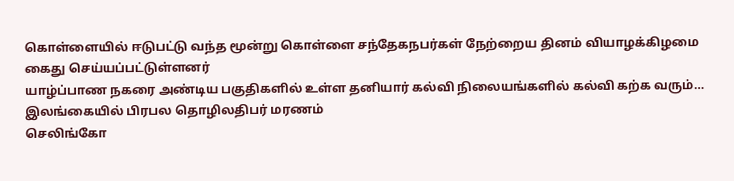கொள்ளையில் ஈடுபட்டு வந்த மூன்று கொள்ளை சந்தேகநபர்கள் நேற்றைய தினம் வியாழக்கிழமை கைது செய்யப்பட்டுள்ளனர்
யாழ்ப்பாண நகரை அண்டிய பகுதிகளில் உள்ள தனியார் கல்வி நிலையங்களில் கல்வி கற்க வரும்…
இலங்கையில் பிரபல தொழிலதிபர் மரணம்
செலிங்கோ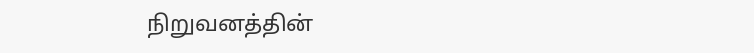நிறுவனத்தின்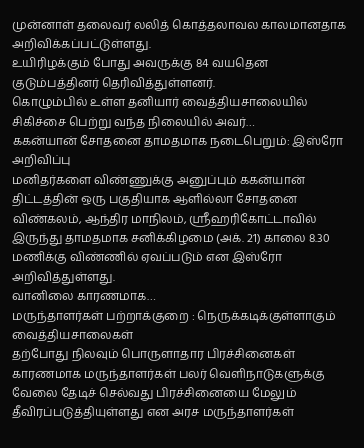முன்னாள் தலைவர் லலித் கொத்தலாவல காலமானதாக அறிவிக்கப்பட்டுள்ளது.
உயிரிழக்கும் போது அவருக்கு 84 வயதென குடும்பத்தினர் தெரிவித்துள்ளனர்.
கொழும்பில் உள்ள தனியார் வைத்தியசாலையில் சிகிச்சை பெற்று வந்த நிலையில் அவர்…
ககன்யான் சோதனை தாமதமாக நடைபெறும்: இஸ்ரோ அறிவிப்பு
மனிதர்களை விண்ணுக்கு அனுப்பும் ககன்யான் திட்டத்தின் ஒரு பகுதியாக ஆளில்லா சோதனை விண்கலம், ஆந்திர மாநிலம், ஸ்ரீஹரிகோட்டாவில் இருந்து தாமதமாக சனிக்கிழமை (அக். 21) காலை 8.30 மணிக்கு விண்ணில் ஏவப்படும் என இஸ்ரோ அறிவித்துள்ளது.
வானிலை காரணமாக…
மருந்தாளர்கள் பற்றாக்குறை : நெருக்கடிக்குள்ளாகும் வைத்தியசாலைகள்
தற்போது நிலவும் பொருளாதார பிரச்சினைகள் காரணமாக மருந்தாளர்கள் பலர் வெளிநாடுகளுக்கு வேலை தேடிச் செல்வது பிரச்சினையை மேலும் தீவிரப்படுத்தியுள்ளது என அரச மருந்தாளர்கள்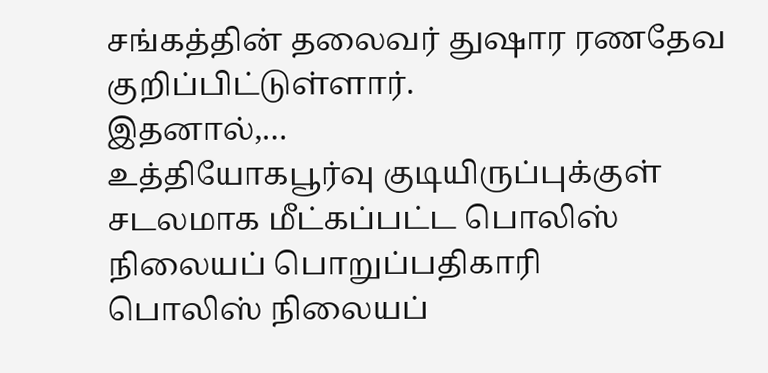சங்கத்தின் தலைவர் துஷார ரணதேவ குறிப்பிட்டுள்ளார்.
இதனால்,…
உத்தியோகபூர்வு குடியிருப்புக்குள் சடலமாக மீட்கப்பட்ட பொலிஸ் நிலையப் பொறுப்பதிகாரி
பொலிஸ் நிலையப்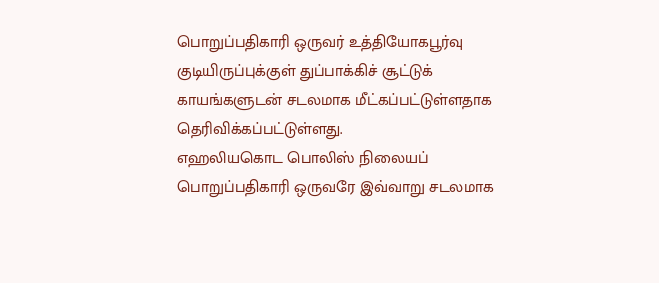பொறுப்பதிகாரி ஒருவர் உத்தியோகபூர்வு குடியிருப்புக்குள் துப்பாக்கிச் சூட்டுக் காயங்களுடன் சடலமாக மீட்கப்பட்டுள்ளதாக தெரிவிக்கப்பட்டுள்ளது.
எஹலியகொட பொலிஸ் நிலையப் பொறுப்பதிகாரி ஒருவரே இவ்வாறு சடலமாக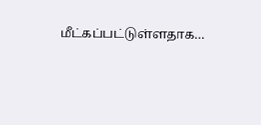மீட்கப்பட்டுள்ளதாக…